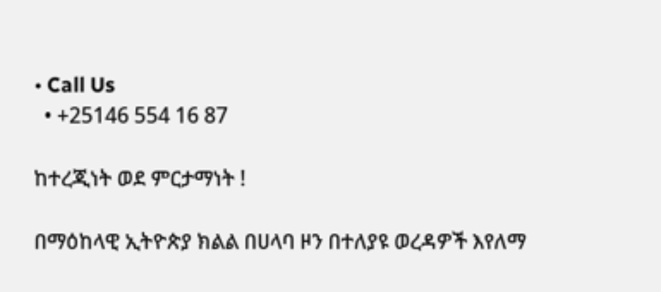• Call Us
  • +25146 554 16 87

ከተረጂነት ወደ ምርታማነት !

በማዕከላዊ ኢትዮጵያ ክልል በሀላባ ዞን በተለያዩ ወረዳዎች እየለማ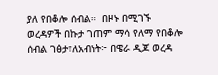ያለ የበቆሎ ሰብል።  በዞኑ በሚገኙ ወረዳዎች በኩታ ገጠም ማሳ የለማ የበቆሎ ሰብል ገፅታ፣ለአብነት፦ በዌራ ዲጆ ወረዳ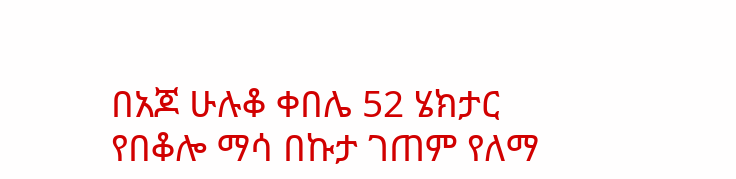በአጆ ሁሉቆ ቀበሌ 52 ሄክታር የበቆሎ ማሳ በኩታ ገጠም የለማ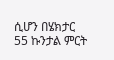ሲሆን በሄክታር 55 ኩንታል ምርት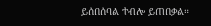ይሰበሰባል ተብሎ ይጠበቃል።